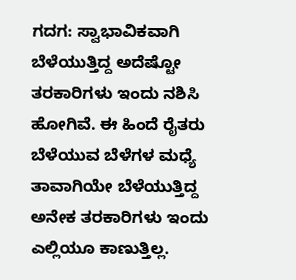ಗದಗ: ಸ್ವಾಭಾವಿಕವಾಗಿ ಬೆಳೆಯುತ್ತಿದ್ದ ಅದೆಷ್ಟೋ ತರಕಾರಿಗಳು ಇಂದು ನಶಿಸಿ ಹೋಗಿವೆ. ಈ ಹಿಂದೆ ರೈತರು ಬೆಳೆಯುವ ಬೆಳೆಗಳ ಮಧ್ಯೆ ತಾವಾಗಿಯೇ ಬೆಳೆಯುತ್ತಿದ್ದ ಅನೇಕ ತರಕಾರಿಗಳು ಇಂದು ಎಲ್ಲಿಯೂ ಕಾಣುತ್ತಿಲ್ಲ.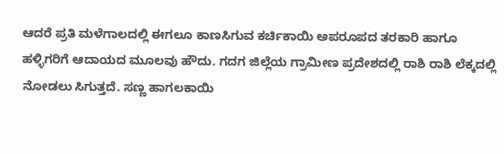ಆದರೆ ಪ್ರತಿ ಮಳೆಗಾಲದಲ್ಲಿ ಈಗಲೂ ಕಾಣಸಿಗುವ ಕರ್ಚಿಕಾಯಿ ಅಪರೂಪದ ತರಕಾರಿ ಹಾಗೂ ಹಳ್ಳಿಗರಿಗೆ ಆದಾಯದ ಮೂಲವು ಹೌದು. ಗದಗ ಜಿಲ್ಲೆಯ ಗ್ರಾಮೀಣ ಪ್ರದೇಶದಲ್ಲಿ ರಾಶಿ ರಾಶಿ ಲೆಕ್ಕದಲ್ಲಿ ನೋಡಲು ಸಿಗುತ್ತದೆ. ಸಣ್ಣ ಹಾಗಲಕಾಯಿ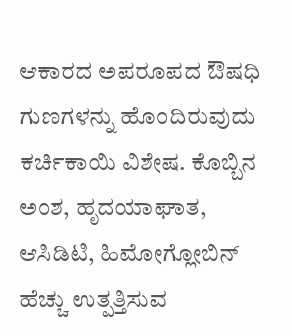ಆಕಾರದ ಅಪರೂಪದ ಔಷಧಿ ಗುಣಗಳನ್ನು ಹೊಂದಿರುವುದು ಕರ್ಚಿಕಾಯಿ ವಿಶೇಷ. ಕೊಬ್ಬಿನ ಅಂಶ, ಹೃದಯಾಘಾತ, ಆಸಿಡಿಟಿ, ಹಿಮೋಗ್ಲೋಬಿನ್ ಹೆಚ್ಚು ಉತ್ಪತ್ತಿಸುವ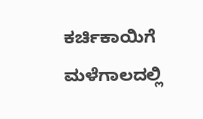ಕರ್ಚಿಕಾಯಿಗೆ ಮಳೆಗಾಲದಲ್ಲಿ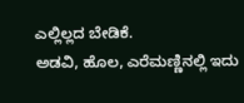ಎಲ್ಲಿಲ್ಲದ ಬೇಡಿಕೆ.
ಅಡವಿ, ಹೊಲ, ಎರೆಮಣ್ಣಿನಲ್ಲಿ ಇದು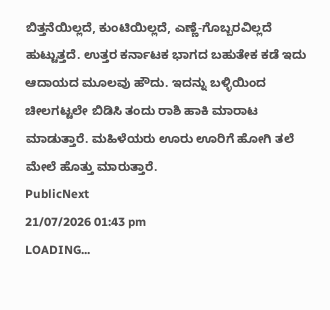ಬಿತ್ತನೆಯಿಲ್ಲದೆ, ಕುಂಟಿಯಿಲ್ಲದೆ, ಎಣ್ಣೆ-ಗೊಬ್ಬರವಿಲ್ಲದೆ ಹುಟ್ಟುತ್ತದೆ. ಉತ್ತರ ಕರ್ನಾಟಕ ಭಾಗದ ಬಹುತೇಕ ಕಡೆ ಇದು ಆದಾಯದ ಮೂಲವು ಹೌದು. ಇದನ್ನು ಬಳ್ಳಿಯಿಂದ ಚೀಲಗಟ್ಟಲೇ ಬಿಡಿಸಿ ತಂದು ರಾಶಿ ಹಾಕಿ ಮಾರಾಟ ಮಾಡುತ್ತಾರೆ. ಮಹಿಳೆಯರು ಊರು ಊರಿಗೆ ಹೋಗಿ ತಲೆ ಮೇಲೆ ಹೊತ್ತು ಮಾರುತ್ತಾರೆ.
PublicNext
21/07/2026 01:43 pm
LOADING...